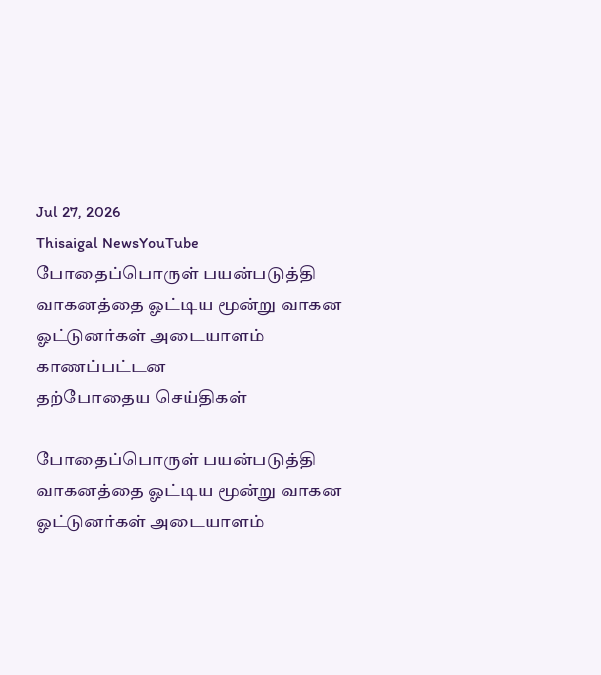Jul 27, 2026
Thisaigal NewsYouTube
போதைப்பொருள் பயன்படுத்தி வாகனத்தை ஓட்டிய மூன்று வாகன ஓட்டுனர்கள் அடையாளம் காணப்பட்டன
தற்போதைய செய்திகள்

போதைப்பொருள் பயன்படுத்தி வாகனத்தை ஓட்டிய மூன்று வாகன ஓட்டுனர்கள் அடையாளம்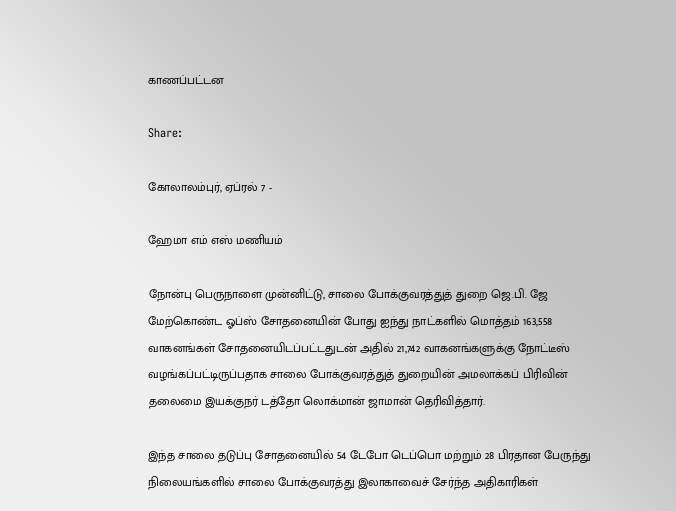காணப்பட்டன

Share:

கோலாலம்புர், ஏப்ரல் 7 -

ஹேமா எம் எஸ் மணியம்

நோன்பு பெருநாளை முன்னிட்டு, சாலை போக்குவரத்துத் துறை ஜெ.பி. ஜே மேற்கொண்ட ஓப்ஸ் சோதனையின் போது ஐந்து நாட்களில் மொத்தம் 163,558 வாகனங்கள் சோதனையிடப்பட்டதுடன் அதில் 21,742 வாகனங்களுக்கு நோட்டீஸ் வழங்கப்பட்டிருப்பதாக சாலை போக்குவரத்துத் துறையின் அமலாக்கப் பிரிவின் தலைமை இயக்குநர் டத்தோ லொக்மான் ஜாமான் தெரிவித்தார்.

இந்த சாலை தடுப்பு சோதனையில் 54 டேபோ டெப்பொ மற்றும் 28 பிரதான பேருந்து நிலையங்களில் சாலை போக்குவரத்து இலாகாவைச் சேர்ந்த அதிகாரிகள்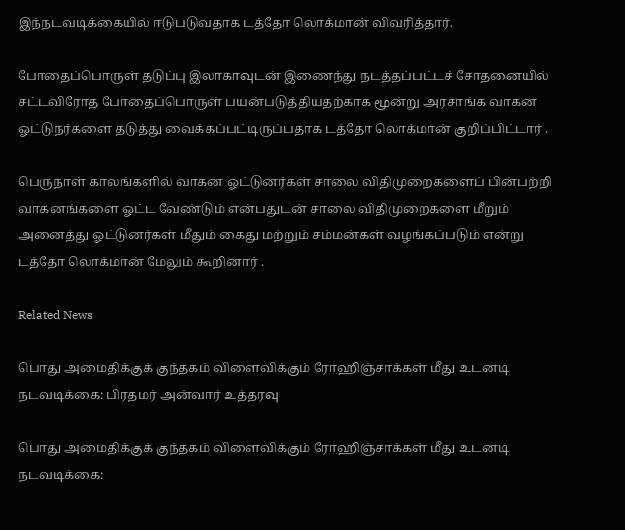இந்நடவடிக்கையில் ஈடுபடுவதாக டத்தோ லொக்மான் விவரித்தார்.

போதைப்பொருள் தடுப்பு இலாகாவுடன் இணைந்து நடத்தப்பட்டச் சோதனையில் சட்டவிரோத போதைப்பொருள் பயன்படுத்தியதற்காக மூன்று அரசாங்க வாகன ஓட்டுநர்களை தடுத்து வைக்கப்பட்டிருப்பதாக டத்தோ லொக்மான் குறிப்பிட்டார் .

பெருநாள் காலங்களில் வாகன ஓட்டுனர்கள் சாலை விதிமுறைகளைப் பின்பற்றி வாகனங்களை ஓட்ட வேண்டும் என்பதுடன் சாலை விதிமுறைகளை மீறும் அனைத்து ஓட்டுனர்கள் மீதும் கைது மற்றும் சம்மன்கள் வழங்கப்படும் என்று டத்தோ லொக்மான் மேலும் கூறினார் .

Related News

பொது அமைதிக்குக் குந்தகம் விளைவிக்கும் ரோஹிஞ்சாக்கள் மீது உடனடி நடவடிக்கை: பிரதமர் அன்வார் உத்தரவு

பொது அமைதிக்குக் குந்தகம் விளைவிக்கும் ரோஹிஞ்சாக்கள் மீது உடனடி நடவடிக்கை: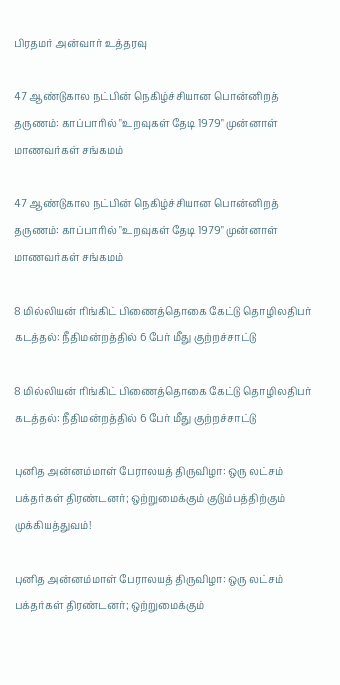பிரதமர் அன்வார் உத்தரவு

47 ஆண்டுகால நட்பின் நெகிழ்ச்சியான பொன்னிறத் தருணம்: காப்பாரில் "உறவுகள் தேடி 1979" முன்னாள் மாணவர்கள் சங்கமம்

47 ஆண்டுகால நட்பின் நெகிழ்ச்சியான பொன்னிறத் தருணம்: காப்பாரில் "உறவுகள் தேடி 1979" முன்னாள் மாணவர்கள் சங்கமம்

8 மில்லியன் ரிங்கிட் பிணைத்தொகை கேட்டு தொழிலதிபர் கடத்தல்: நீதிமன்றத்தில் 6 பேர் மீது குற்றச்சாட்டு

8 மில்லியன் ரிங்கிட் பிணைத்தொகை கேட்டு தொழிலதிபர் கடத்தல்: நீதிமன்றத்தில் 6 பேர் மீது குற்றச்சாட்டு

புனித அன்னம்மாள் பேராலயத் திருவிழா: ஒரு லட்சம் பக்தர்கள் திரண்டனர்; ஒற்றுமைக்கும் குடும்பத்திற்கும் முக்கியத்துவம்!

புனித அன்னம்மாள் பேராலயத் திருவிழா: ஒரு லட்சம் பக்தர்கள் திரண்டனர்; ஒற்றுமைக்கும்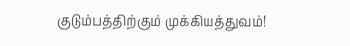குடும்பத்திற்கும் முக்கியத்துவம்!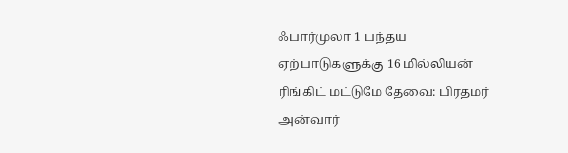ஃபார்முலா 1 பந்தய ஏற்பாடுகளுக்கு 16 மில்லியன் ரிங்கிட் மட்டுமே தேவை: பிரதமர் அன்வார்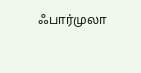ஃபார்முலா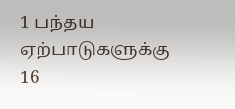1 பந்தய ஏற்பாடுகளுக்கு 16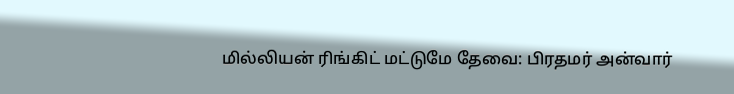மில்லியன் ரிங்கிட் மட்டுமே தேவை: பிரதமர் அன்வார்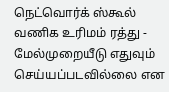நெட்வொர்க் ஸ்கூல் வணிக உரிமம் ரத்து - மேல்முறையீடு எதுவும் செய்யப்படவில்லை என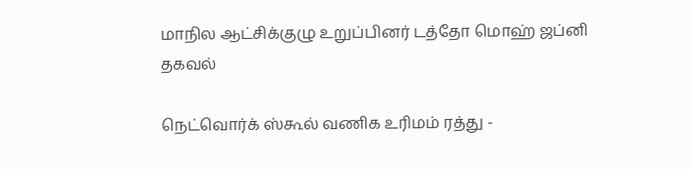மாநில ஆட்சிக்குழு உறுப்பினர் டத்தோ மொஹ் ஜப்னி தகவல்

நெட்வொர்க் ஸ்கூல் வணிக உரிமம் ரத்து -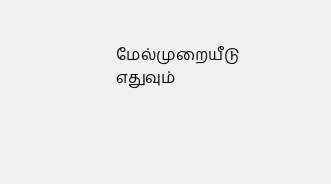மேல்முறையீடு எதுவும்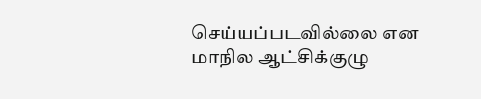செய்யப்படவில்லை என மாநில ஆட்சிக்குழு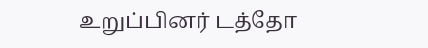உறுப்பினர் டத்தோ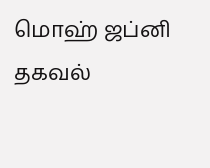மொஹ் ஜப்னி தகவல்